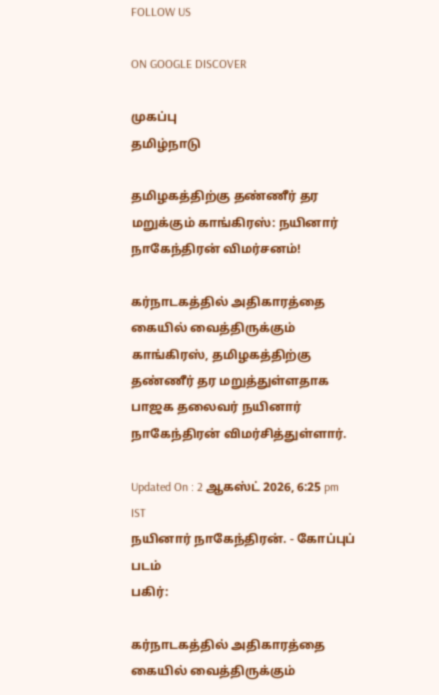FOLLOW US

ON GOOGLE DISCOVER

முகப்பு
தமிழ்நாடு

தமிழகத்திற்கு தண்ணீர் தர மறுக்கும் காங்கிரஸ்: நயினார் நாகேந்திரன் விமர்சனம்!

கர்நாடகத்தில் அதிகாரத்தை கையில் வைத்திருக்கும் காங்கிரஸ், தமிழகத்திற்கு தண்ணீர் தர மறுத்துள்ளதாக பாஜக தலைவர் நயினார் நாகேந்திரன் விமர்சித்துள்ளார்.

Updated On : 2 ஆகஸ்ட் 2026, 6:25 pm IST
நயினார் நாகேந்திரன். - கோப்புப் படம்
பகிர்:

கர்நாடகத்தில் அதிகாரத்தை கையில் வைத்திருக்கும்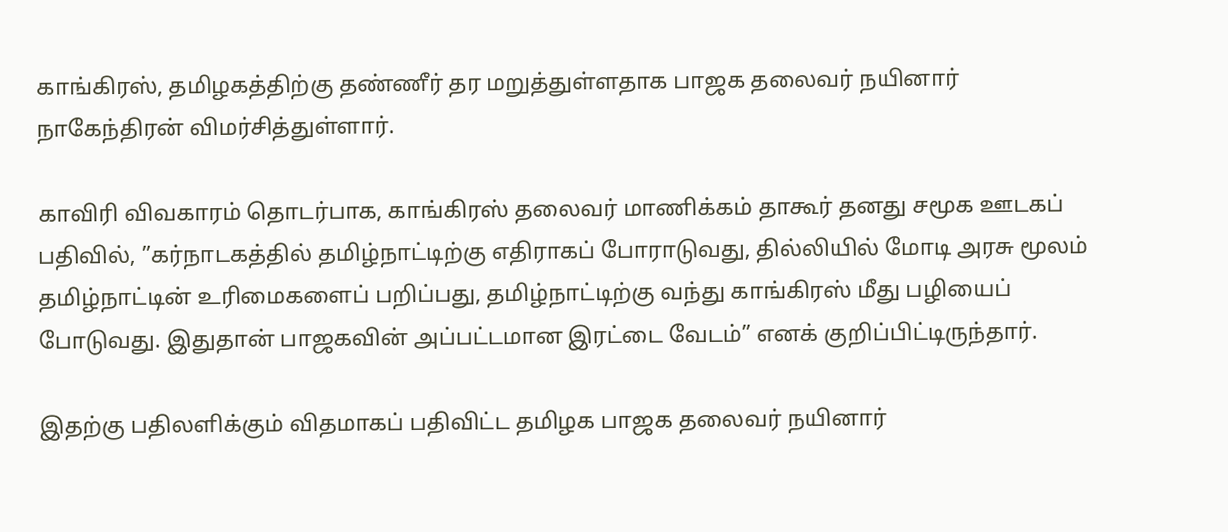காங்கிரஸ், தமிழகத்திற்கு தண்ணீர் தர மறுத்துள்ளதாக பாஜக தலைவர் நயினார் நாகேந்திரன் விமர்சித்துள்ளார்.

காவிரி விவகாரம் தொடர்பாக, காங்கிரஸ் தலைவர் மாணிக்கம் தாகூர் தனது சமூக ஊடகப் பதிவில், ”கர்நாடகத்தில் தமிழ்நாட்டிற்கு எதிராகப் போராடுவது, தில்லியில் மோடி அரசு மூலம் தமிழ்நாட்டின் உரிமைகளைப் பறிப்பது, தமிழ்நாட்டிற்கு வந்து காங்கிரஸ் மீது பழியைப் போடுவது. இதுதான் பாஜகவின் அப்பட்டமான இரட்டை வேடம்” எனக் குறிப்பிட்டிருந்தார்.

இதற்கு பதிலளிக்கும் விதமாகப் பதிவிட்ட தமிழக பாஜக தலைவர் நயினார்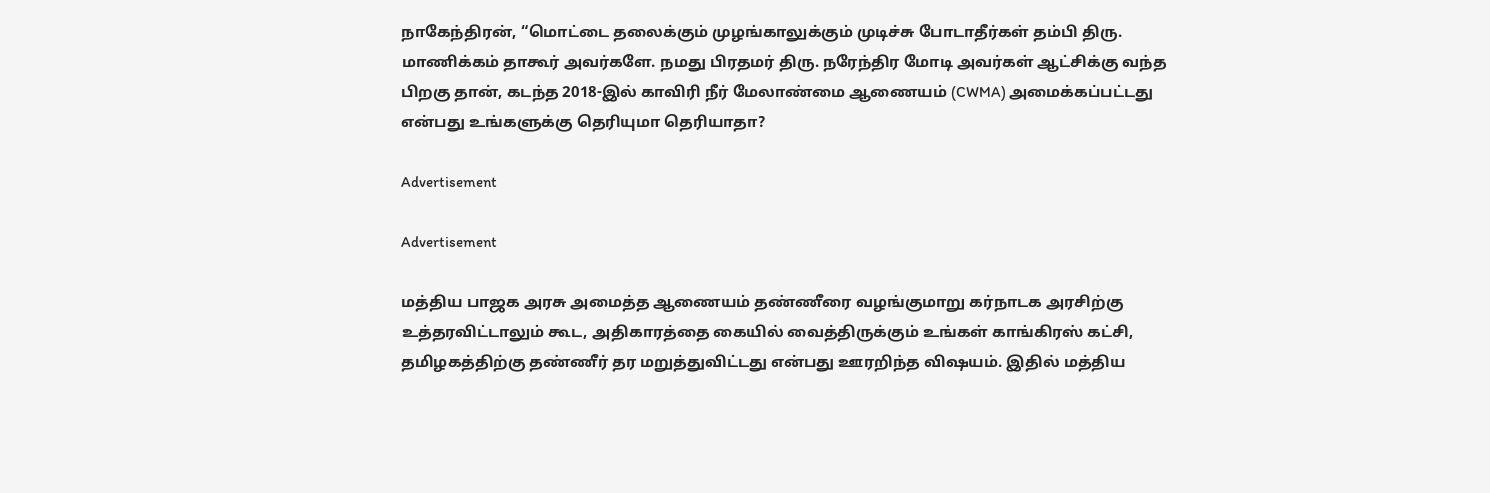நாகேந்திரன், “மொட்டை தலைக்கும் முழங்காலுக்கும் முடிச்சு போடாதீர்கள் தம்பி திரு. மாணிக்கம் தாகூர் அவர்களே. நமது பிரதமர் திரு. நரேந்திர மோடி அவர்கள் ஆட்சிக்கு வந்த பிறகு தான், கடந்த 2018-இல் காவிரி நீர் மேலாண்மை ஆணையம் (CWMA) அமைக்கப்பட்டது என்பது உங்களுக்கு தெரியுமா தெரியாதா?

Advertisement

Advertisement

மத்திய பாஜக அரசு அமைத்த ஆணையம் தண்ணீரை வழங்குமாறு கர்நாடக அரசிற்கு உத்தரவிட்டாலும் கூட, அதிகாரத்தை கையில் வைத்திருக்கும் உங்கள் காங்கிரஸ் கட்சி, தமிழகத்திற்கு தண்ணீர் தர மறுத்துவிட்டது என்பது ஊரறிந்த விஷயம். இதில் மத்திய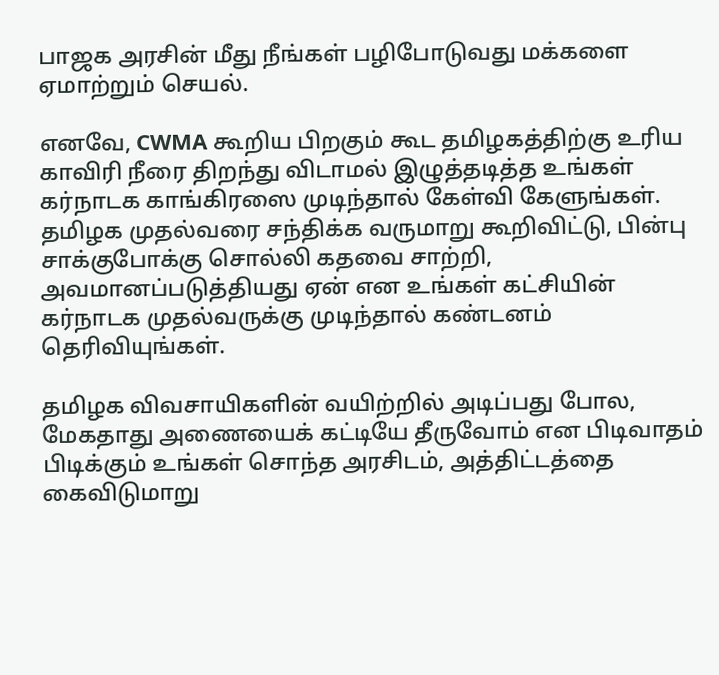பாஜக அரசின் மீது நீங்கள் பழிபோடுவது மக்களை ஏமாற்றும் செயல்.

எனவே, CWMA கூறிய பிறகும் கூட தமிழகத்திற்கு உரிய காவிரி நீரை திறந்து விடாமல் இழுத்தடித்த உங்கள் கர்நாடக காங்கிரஸை முடிந்தால் கேள்வி கேளுங்கள். தமிழக முதல்வரை சந்திக்க வருமாறு கூறிவிட்டு, பின்பு சாக்குபோக்கு சொல்லி கதவை சாற்றி, அவமானப்படுத்தியது ஏன் என உங்கள் கட்சியின் கர்நாடக முதல்வருக்கு முடிந்தால் கண்டனம் தெரிவியுங்கள்.

தமிழக விவசாயிகளின் வயிற்றில் அடிப்பது போல, மேகதாது அணையைக் கட்டியே தீருவோம் என பிடிவாதம் பிடிக்கும் உங்கள் சொந்த அரசிடம், அத்திட்டத்தை கைவிடுமாறு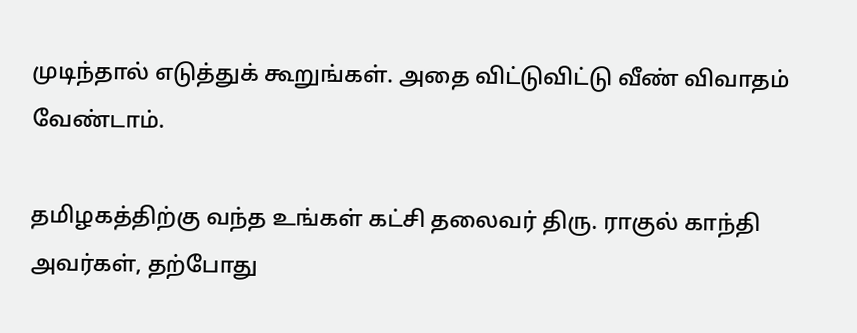முடிந்தால் எடுத்துக் கூறுங்கள். அதை விட்டுவிட்டு வீண் விவாதம் வேண்டாம்.

தமிழகத்திற்கு வந்த உங்கள் கட்சி தலைவர் திரு. ராகுல் காந்தி அவர்கள், தற்போது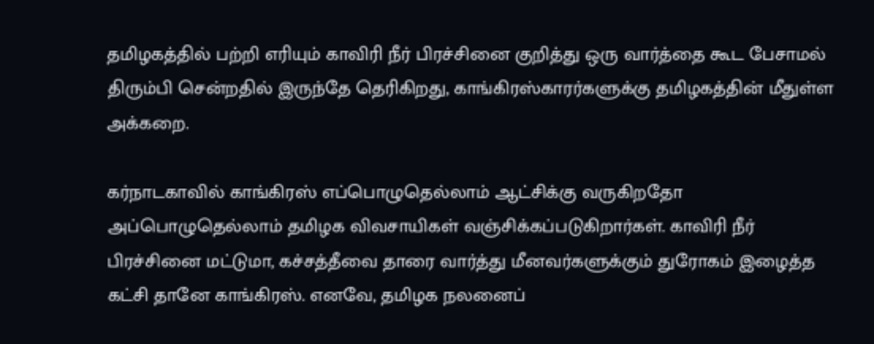தமிழகத்தில் பற்றி எரியும் காவிரி நீர் பிரச்சினை குறித்து ஒரு வார்த்தை கூட பேசாமல் திரும்பி சென்றதில் இருந்தே தெரிகிறது, காங்கிரஸ்காரர்களுக்கு தமிழகத்தின் மீதுள்ள அக்கறை.

கர்நாடகாவில் காங்கிரஸ் எப்பொழுதெல்லாம் ஆட்சிக்கு வருகிறதோ அப்பொழுதெல்லாம் தமிழக விவசாயிகள் வஞ்சிக்கப்படுகிறார்கள். காவிரி நீர் பிரச்சினை மட்டுமா, கச்சத்தீவை தாரை வார்த்து மீனவர்களுக்கும் துரோகம் இழைத்த கட்சி தானே காங்கிரஸ். எனவே, தமிழக நலனைப்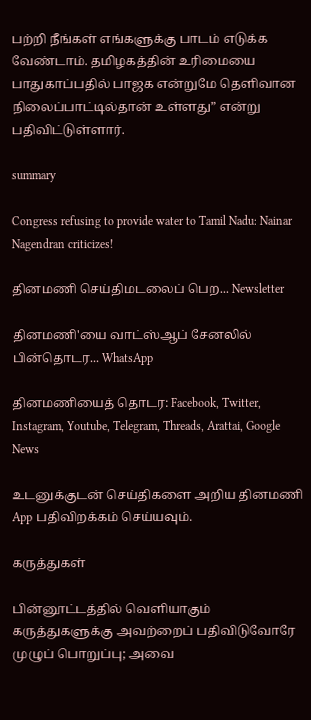பற்றி நீங்கள் எங்களுக்கு பாடம் எடுக்க வேண்டாம். தமிழகத்தின் உரிமையை பாதுகாப்பதில் பாஜக என்றுமே தெளிவான நிலைப்பாட்டில்தான் உள்ளது” என்று பதிவிட்டுள்ளார்.

summary

Congress refusing to provide water to Tamil Nadu: Nainar Nagendran criticizes!

தினமணி செய்திமடலைப் பெற... Newsletter

தினமணி'யை வாட்ஸ்ஆப் சேனலில் பின்தொடர... WhatsApp

தினமணியைத் தொடர: Facebook, Twitter, Instagram, Youtube, Telegram, Threads, Arattai, Google News

உடனுக்குடன் செய்திகளை அறிய தினமணி App பதிவிறக்கம் செய்யவும்.

கருத்துகள்

பின்னூட்டத்தில் வெளியாகும் கருத்துகளுக்கு அவற்றைப் பதிவிடுவோரே முழுப் பொறுப்பு; அவை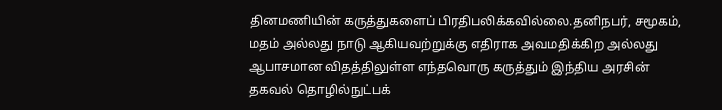தினமணியின் கருத்துகளைப் பிரதிபலிக்கவில்லை.தனிநபர், சமூகம், மதம் அல்லது நாடு ஆகியவற்றுக்கு எதிராக அவமதிக்கிற அல்லது ஆபாசமான விதத்திலுள்ள எந்தவொரு கருத்தும் இந்திய அரசின் தகவல் தொழில்நுட்பக்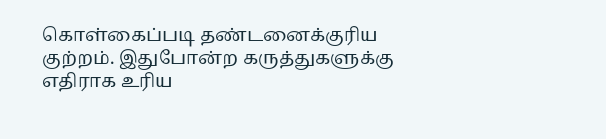கொள்கைப்படி தண்டனைக்குரிய குற்றம். இதுபோன்ற கருத்துகளுக்கு எதிராக உரிய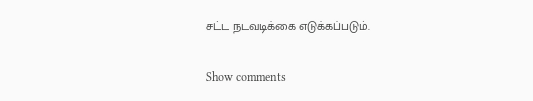சட்ட நடவடிக்கை எடுக்கப்படும்.

Show comments